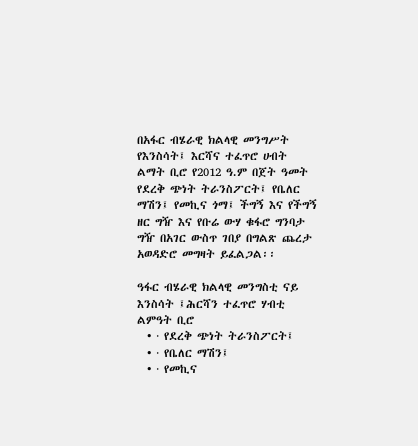በአፋር ብሄራዊ ክልላዊ መንግሥት የእንስሳት፤ እርሻና ተፈጥሮ ሀብት ልማት ቢሮ የ2012 ዓ.ም በጀት ዓመት የደረቅ ጭነት ትራንስፖርት፤ የቤለር ማሽን፤ የመኪና ጎማ፤ ችግኝ እና የችግኝ ዘር ግዥ እና የቡሬ ውሃ ቁፋሮ ግንባታ ግዥ በአገር ውስጥ ገበያ በግልጽ ጨረታ አወዳድሮ መግዛት ይፈልጋል፡፡

ዓፋር ብሄራዊ ክልላዊ መንግስቲ ናይ እንስሳት ፤ሕርሻን ተፈጥሮ ሃብቲ ልምዓት ቢሮ
  • · የደረቅ ጭነት ትራንስፖርት፤
  • · የቤለር ማሽን፤
  • · የመኪና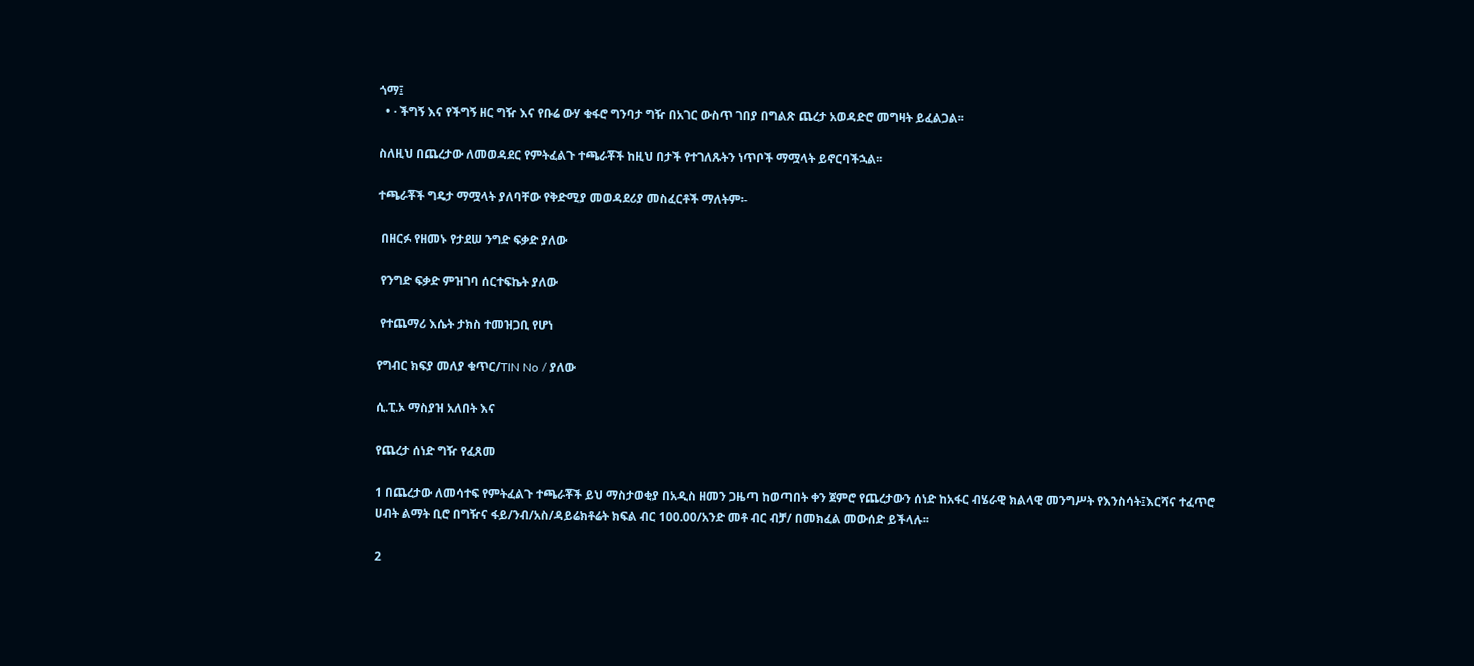ጎማ፤
  • · ችግኝ እና የችግኝ ዘር ግዥ እና የቡሬ ውሃ ቁፋሮ ግንባታ ግዥ በአገር ውስጥ ገበያ በግልጽ ጨረታ አወዳድሮ መግዛት ይፈልጋል፡፡

ስለዚህ በጨረታው ለመወዳደር የምትፈልጉ ተጫራቾች ከዚህ በታች የተገለጹትን ነጥቦች ማሟላት ይኖርባችኋል፡፡

ተጫራቾች ግዴታ ማሟላት ያለባቸው የቅድሚያ መወዳደሪያ መስፈርቶች ማለትም፡-

 በዘርፉ የዘመኑ የታደሠ ንግድ ፍቃድ ያለው

 የንግድ ፍቃድ ምዝገባ ሰርተፍኬት ያለው

 የተጨማሪ እሴት ታክስ ተመዝጋቢ የሆነ

የግብር ክፍያ መለያ ቁጥር/TIN No / ያለው

ሲ.ፒ.ኦ ማስያዝ አለበት እና

የጨረታ ሰነድ ግዥ የፈጸመ

1 በጨረታው ለመሳተፍ የምትፈልጉ ተጫራቾች ይህ ማስታወቂያ በአዲስ ዘመን ጋዜጣ ከወጣበት ቀን ጀምሮ የጨረታውን ሰነድ ከአፋር ብሄራዊ ክልላዊ መንግሥት የእንስሳት፤እርሻና ተፈጥሮ ሀብት ልማት ቢሮ በግዥና ፋይ/ንብ/አስ/ዳይሬክቶሬት ክፍል ብር 100.00/አንድ መቶ ብር ብቻ/ በመክፈል መውሰድ ይችላሉ፡፡

2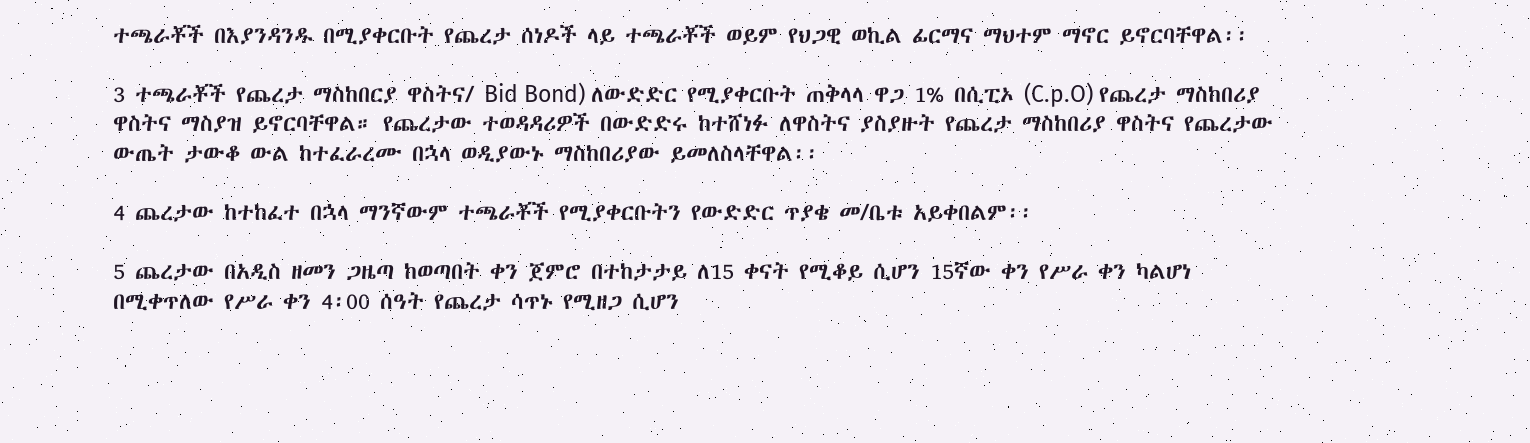ተጫራቾች በእያንዳንዱ በሚያቀርቡት የጨረታ ሰነዶች ላይ ተጫራቾች ወይም የህጋዊ ወኪል ፊርማና ማህተም ማኖር ይኖርባቸዋል፡፡

3 ተጫራቾች የጨረታ ማስከበርያ ዋስትና/ Bid Bond) ለውድድር የሚያቀርቡት ጠቅላላ ዋጋ 1% በሲፒኦ (C.p.O) የጨረታ ማስከበሪያ ዋስትና ማስያዝ ይኖርባቸዋል። የጨረታው ተወዳዳሪዎች በውድድሩ ከተሸነፉ ለዋስትና ያስያዙት የጨረታ ማስከበሪያ ዋስትና የጨረታው ውጤት ታውቆ ውል ከተፈራረሙ በኋላ ወዲያውኑ ማስከበሪያው ይመለስላቸዋል፡፡

4 ጨረታው ከተከፈተ በኋላ ማንኛውም ተጫራቾች የሚያቀርቡትን የውድድር ጥያቄ መ/ቤቱ አይቀበልም፡፡

5 ጨረታው በአዲስ ዘመን ጋዜጣ ከወጣበት ቀን ጀምሮ በተከታታይ ለ15 ቀናት የሚቆይ ሲሆን 15ኛው ቀን የሥራ ቀን ካልሆነ በሚቀጥለው የሥራ ቀን 4፡00 ሰዓት የጨረታ ሳጥኑ የሚዘጋ ሲሆን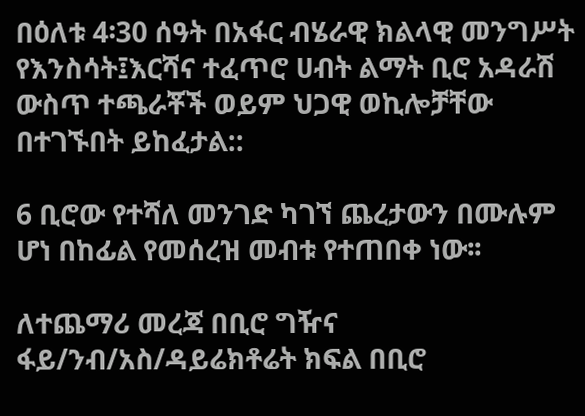በዕለቱ 4፡30 ሰዓት በአፋር ብሄራዊ ክልላዊ መንግሥት የእንስሳት፤እርሻና ተፈጥሮ ሀብት ልማት ቢሮ አዳራሽ ውስጥ ተጫራቾች ወይም ህጋዊ ወኪሎቻቸው በተገኙበት ይከፈታል::

6 ቢሮው የተሻለ መንገድ ካገኘ ጨረታውን በሙሉም ሆነ በከፊል የመሰረዝ መብቱ የተጠበቀ ነው፡፡

ለተጨማሪ መረጃ በቢሮ ግዥና ፋይ/ንብ/አስ/ዳይሬክቶሬት ክፍል በቢሮ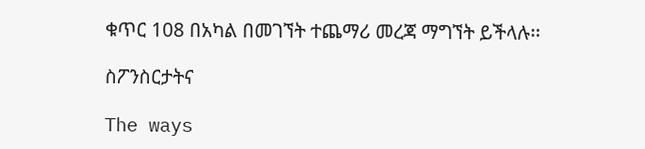ቁጥር 108 በአካል በመገኘት ተጨማሪ መረጃ ማግኘት ይችላሉ፡፡

ስፖንስርታትና

The ways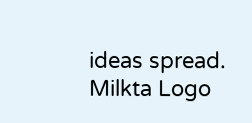ideas spread.
Milkta Logo